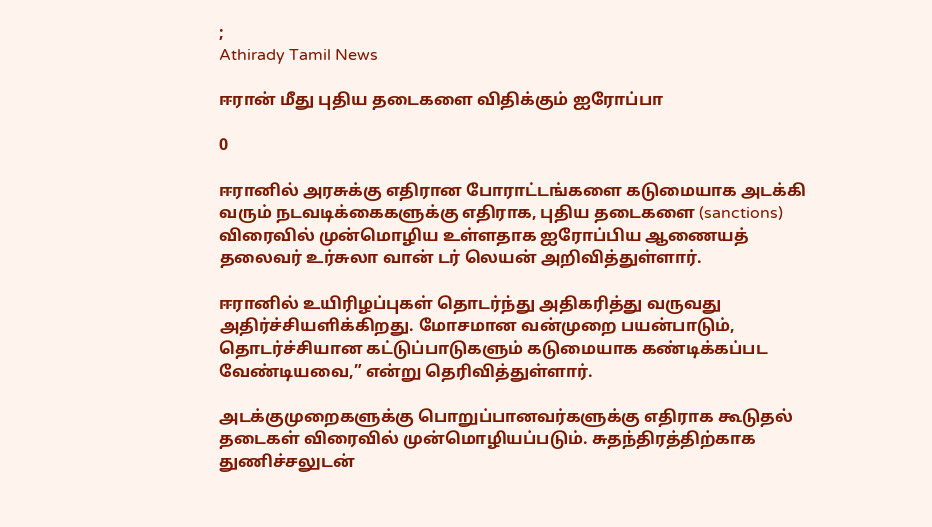;
Athirady Tamil News

ஈரான் மீது புதிய தடைகளை விதிக்கும் ஐரோப்பா

0

ஈரானில் அரசுக்கு எதிரான போராட்டங்களை கடுமையாக அடக்கி வரும் நடவடிக்கைகளுக்கு எதிராக, புதிய தடைகளை (sanctions) விரைவில் முன்மொழிய உள்ளதாக ஐரோப்பிய ஆணையத் தலைவர் உர்சுலா வான் டர் லெயன் அறிவித்துள்ளார்.

ஈரானில் உயிரிழப்புகள் தொடர்ந்து அதிகரித்து வருவது அதிர்ச்சியளிக்கிறது. மோசமான வன்முறை பயன்பாடும், தொடர்ச்சியான கட்டுப்பாடுகளும் கடுமையாக கண்டிக்கப்பட வேண்டியவை,” என்று தெரிவித்துள்ளார்.

அடக்குமுறைகளுக்கு பொறுப்பானவர்களுக்கு எதிராக கூடுதல் தடைகள் விரைவில் முன்மொழியப்படும். சுதந்திரத்திற்காக துணிச்சலுடன்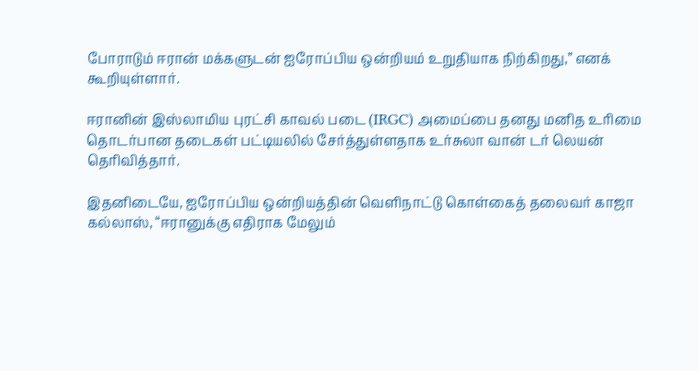போராடும் ஈரான் மக்களுடன் ஐரோப்பிய ஒன்றியம் உறுதியாக நிற்கிறது,” எனக் கூறியுள்ளார்.

ஈரானின் இஸ்லாமிய புரட்சி காவல் படை (IRGC) அமைப்பை தனது மனித உரிமை தொடர்பான தடைகள் பட்டியலில் சேர்த்துள்ளதாக உர்சுலா வான் டர் லெயன் தெரிவித்தார்.

இதனிடையே, ஐரோப்பிய ஒன்றியத்தின் வெளிநாட்டு கொள்கைத் தலைவர் காஜா கல்லாஸ், “ஈரானுக்கு எதிராக மேலும்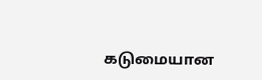கடுமையான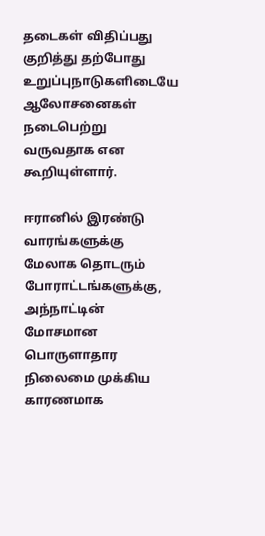தடைகள் விதிப்பது குறித்து தற்போது உறுப்புநாடுகளிடையே ஆலோசனைகள் நடைபெற்று வருவதாக என கூறியுள்ளார்.

ஈரானில் இரண்டு வாரங்களுக்கு மேலாக தொடரும் போராட்டங்களுக்கு, அந்நாட்டின் மோசமான பொருளாதார நிலைமை முக்கிய காரணமாக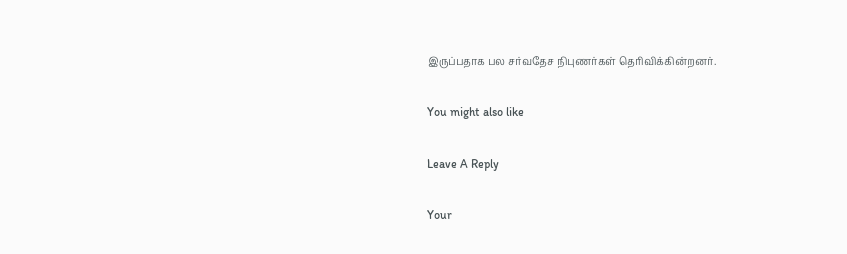இருப்பதாக பல சர்வதேச நிபுணர்கள் தெரிவிக்கின்றனர்.

You might also like

Leave A Reply

Your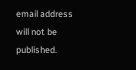email address will not be published.